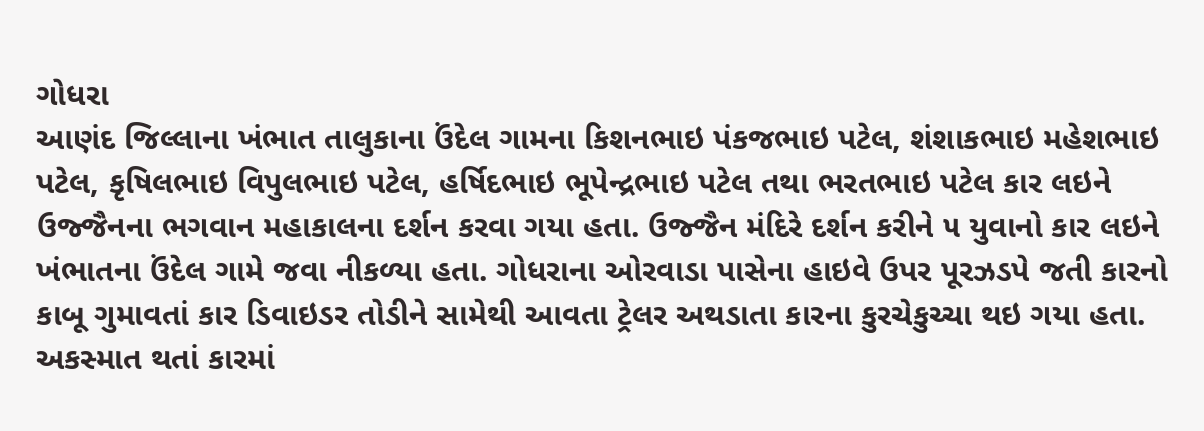ગોધરા
આણંદ જિલ્લાના ખંભાત તાલુકાના ઉંદેલ ગામના કિશનભાઇ પંકજભાઇ પટેલ, શંશાકભાઇ મહેશભાઇ પટેલ, કૃષિલભાઇ વિપુલભાઇ પટેલ, હર્ષિદભાઇ ભૂપેન્દ્રભાઇ પટેલ તથા ભરતભાઇ પટેલ કાર લઇને ઉજ્જૈનના ભગવાન મહાકાલના દર્શન કરવા ગયા હતા. ઉજ્જૈન મંદિરે દર્શન કરીને ૫ યુવાનો કાર લઇને ખંભાતના ઉંદેલ ગામે જવા નીકળ્યા હતા. ગોધરાના ઓરવાડા પાસેના હાઇવે ઉપર પૂરઝડપે જતી કારનો કાબૂ ગુમાવતાં કાર ડિવાઇડર તોડીને સામેથી આવતા ટ્રેલર અથડાતા કારના કુરચેકુચ્ચા થઇ ગયા હતા. અકસ્માત થતાં કારમાં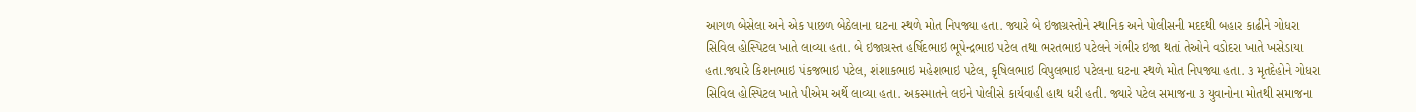આગળ બેસેલા અને એક પાછળ બેઠેલાના ઘટના સ્થળે મોત નિપજ્યા હતા. જ્યારે બે ઇજાગ્રસ્તોને સ્થાનિક અને પોલીસની મદદથી બહાર કાઢીને ગોધરા સિવિલ હોસ્પિટલ ખાતે લાવ્યા હતા. બે ઇજાગ્રસ્ત હર્ષિદભાઇ ભૂપેન્દ્રભાઇ પટેલ તથા ભરતભાઇ પટેલને ગંભીર ઇજા થતાં તેઓને વડોદરા ખાતે ખસેડાયા હતા.જ્યારે કિશનભાઇ પંકજભાઇ પટેલ, શંશાકભાઇ મહેશભાઇ પટેલ, કૃષિલભાઇ વિપુલભાઇ પટેલના ઘટના સ્થળે મોત નિપજ્યા હતા. ૩ મૃતદેહોને ગોધરા સિવિલ હોસ્પિટલ ખાતે પીએમ અર્થે લાવ્યા હતા. અકસ્માતને લઇને પોલીસે કાર્યવાહી હાથ ધરી હતી. જ્યારે પટેલ સમાજના ૩ યુવાનોના મોતથી સમાજના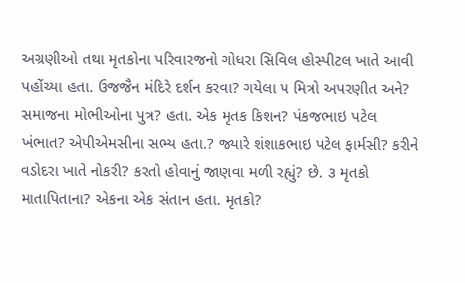અગ્રણીઓ તથા મૃતકોના પરિવારજનો ગોધરા સિવિલ હોસ્પીટલ ખાતે આવી પહોંચ્યા હતા. ઉજજૈન મંદિરે દર્શન કરવા? ગયેલા ૫ મિત્રો અપરણીત અને? સમાજના મોભીઓના પુત્ર? હતા. એક મૃતક કિશન? પંકજભાઇ પટેલ ખંભાત? એપીએમસીના સભ્ય હતા.? જ્યારે શંશાકભાઇ પટેલ ફાર્મસી? કરીને વડોદરા ખાતે નોકરી? કરતો હોવાનું જાણવા મળી રહ્યું? છે. ૩ મૃતકો માતાપિતાના? એકના એક સંતાન હતા. મૃતકો?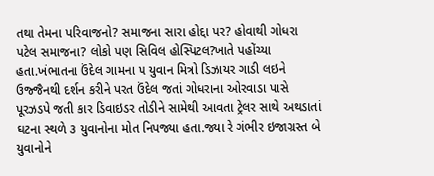તથા તેમના પરિવાજનો? સમાજના સારા હોદ્દા પર? હોવાથી ગોધરા પટેલ સમાજના? લોકો પણ સિવિલ હોસ્પિટલ?ખાતે પહોંચ્યા હતા.ખંભાતના ઉંદેલ ગામના ૫ યુવાન મિત્રો ડિઝાયર ગાડી લઇને ઉજ્જૈનથી દર્શન કરીને પરત ઉંદેલ જતાં ગોધરાના ઓરવાડા પાસે પૂરઝડપે જતી કાર ડિવાઇડર તોડીને સામેથી આવતા ટ્રેલર સાથે અથડાતાં ઘટના સ્થળે ૩ યુવાનોના મોત નિપજ્યા હતા.જ્યા રે ગંભીર ઇજાગ્રસ્ત બે યુવાનોને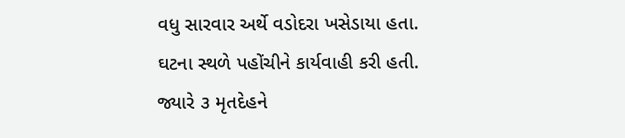વધુ સારવાર અર્થે વડોદરા ખસેડાયા હતા. ઘટના સ્થળે પહોંચીને કાર્યવાહી કરી હતી. જ્યારે ૩ મૃતદેહને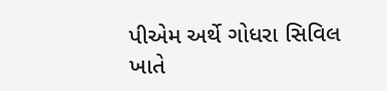પીએમ અર્થે ગોધરા સિવિલ ખાતે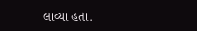લાવ્યા હતા.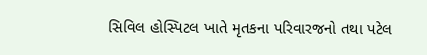સિવિલ હોસ્પિટલ ખાતે મૃતકના પરિવારજનો તથા પટેલ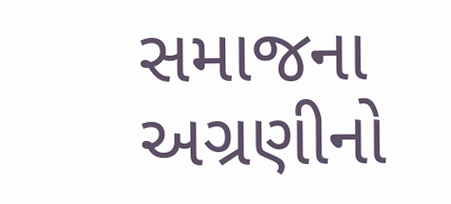સમાજના અગ્રણીનો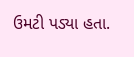ઉમટી પડ્યા હતા.